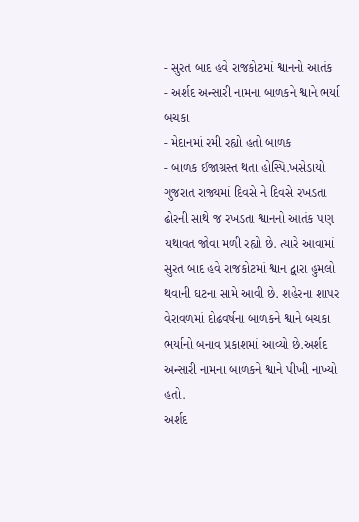- સુરત બાદ હવે રાજકોટમાં શ્વાનનો આતંક
- અર્શદ અન્સારી નામના બાળકને શ્વાને ભર્યા બચકા
- મેદાનમાં રમી રહ્યો હતો બાળક
- બાળક ઈજાગ્રસ્ત થતા હોસ્પિ.ખસેડાયો
ગુજરાત રાજ્યમાં દિવસે ને દિવસે રખડતા ઢોરની સાથે જ રખડતા શ્વાનનો આતંક પણ યથાવત જોવા મળી રહ્યો છે. ત્યારે આવામાં સુરત બાદ હવે રાજકોટમાં શ્વાન દ્વારા હુમલો થવાની ઘટના સામે આવી છે. શહેરના શાપર વેરાવળમાં દોઢવર્ષના બાળકને શ્વાને બચકા ભર્યાનો બનાવ પ્રકાશમાં આવ્યો છે.અર્શદ અન્સારી નામના બાળકને શ્વાને પીખી નાખ્યો હતો.
અર્શદ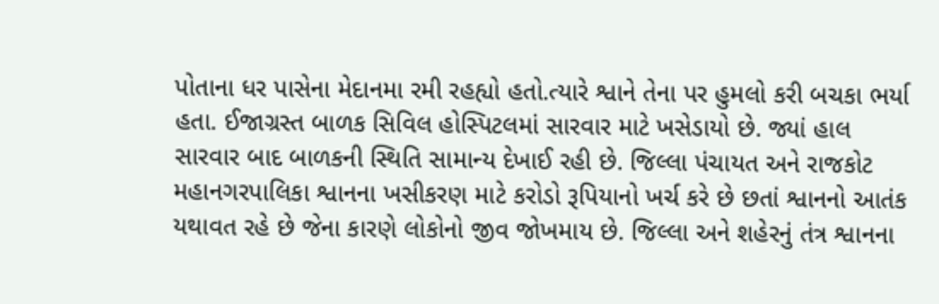પોતાના ધર પાસેના મેદાનમા રમી રહહ્યો હતો.ત્યારે શ્વાને તેના પર હુમલો કરી બચકા ભર્યા હતા. ઈજાગ્રસ્ત બાળક સિવિલ હોસ્પિટલમાં સારવાર માટે ખસેડાયો છે. જ્યાં હાલ સારવાર બાદ બાળકની સ્થિતિ સામાન્ય દેખાઈ રહી છે. જિલ્લા પંચાયત અને રાજકોટ મહાનગરપાલિકા શ્વાનના ખસીકરણ માટે કરોડો રૂપિયાનો ખર્ચ કરે છે છતાં શ્વાનનો આતંક યથાવત રહે છે જેના કારણે લોકોનો જીવ જોખમાય છે. જિલ્લા અને શહેરનું તંત્ર શ્વાનના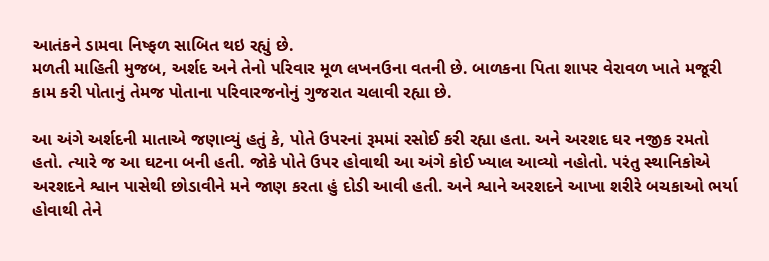આતંકને ડામવા નિષ્ફળ સાબિત થઇ રહ્યું છે.
મળતી માહિતી મુજબ, અર્શદ અને તેનો પરિવાર મૂળ લખનઉના વતની છે. બાળકના પિતા શાપર વેરાવળ ખાતે મજૂરી કામ કરી પોતાનું તેમજ પોતાના પરિવારજનોનું ગુજરાત ચલાવી રહ્યા છે.

આ અંગે અર્શદની માતાએ જણાવ્યું હતું કે, પોતે ઉપરનાં રૂમમાં રસોઈ કરી રહ્યા હતા. અને અરશદ ઘર નજીક રમતો હતો. ત્યારે જ આ ઘટના બની હતી. જોકે પોતે ઉપર હોવાથી આ અંગે કોઈ ખ્યાલ આવ્યો નહોતો. પરંતુ સ્થાનિકોએ અરશદને શ્વાન પાસેથી છોડાવીને મને જાણ કરતા હું દોડી આવી હતી. અને શ્વાને અરશદને આખા શરીરે બચકાઓ ભર્યા હોવાથી તેને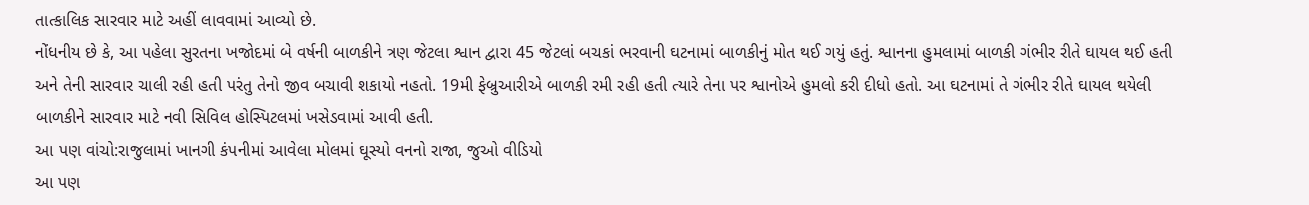તાત્કાલિક સારવાર માટે અહીં લાવવામાં આવ્યો છે.
નોંધનીય છે કે, આ પહેલા સુરતના ખજોદમાં બે વર્ષની બાળકીને ત્રણ જેટલા શ્વાન દ્વારા 45 જેટલાં બચકાં ભરવાની ઘટનામાં બાળકીનું મોત થઈ ગયું હતું. શ્વાનના હુમલામાં બાળકી ગંભીર રીતે ઘાયલ થઈ હતી અને તેની સારવાર ચાલી રહી હતી પરંતુ તેનો જીવ બચાવી શકાયો નહતો. 19મી ફેબ્રુઆરીએ બાળકી રમી રહી હતી ત્યારે તેના પર શ્વાનોએ હુમલો કરી દીધો હતો. આ ઘટનામાં તે ગંભીર રીતે ઘાયલ થયેલી બાળકીને સારવાર માટે નવી સિવિલ હોસ્પિટલમાં ખસેડવામાં આવી હતી.
આ પણ વાંચો:રાજુલામાં ખાનગી કંપનીમાં આવેલા મોલમાં ઘૂસ્યો વનનો રાજા, જુઓ વીડિયો
આ પણ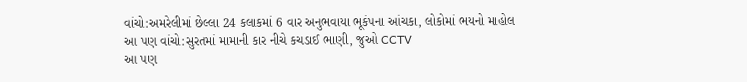વાંચો:અમરેલીમાં છેલ્લા 24 કલાકમાં 6 વાર અનુભવાયા ભૂકંપના આંચકા, લોકોમાં ભયનો માહોલ
આ પણ વાંચો:સુરતમાં મામાની કાર નીચે કચડાઈ ભાણી, જુઓ CCTV
આ પણ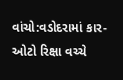વાંચો:વડોદરામાં કાર-ઓટો રિક્ષા વચ્ચે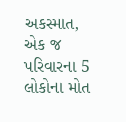અકસ્માત, એક જ પરિવારના 5 લોકોના મોત